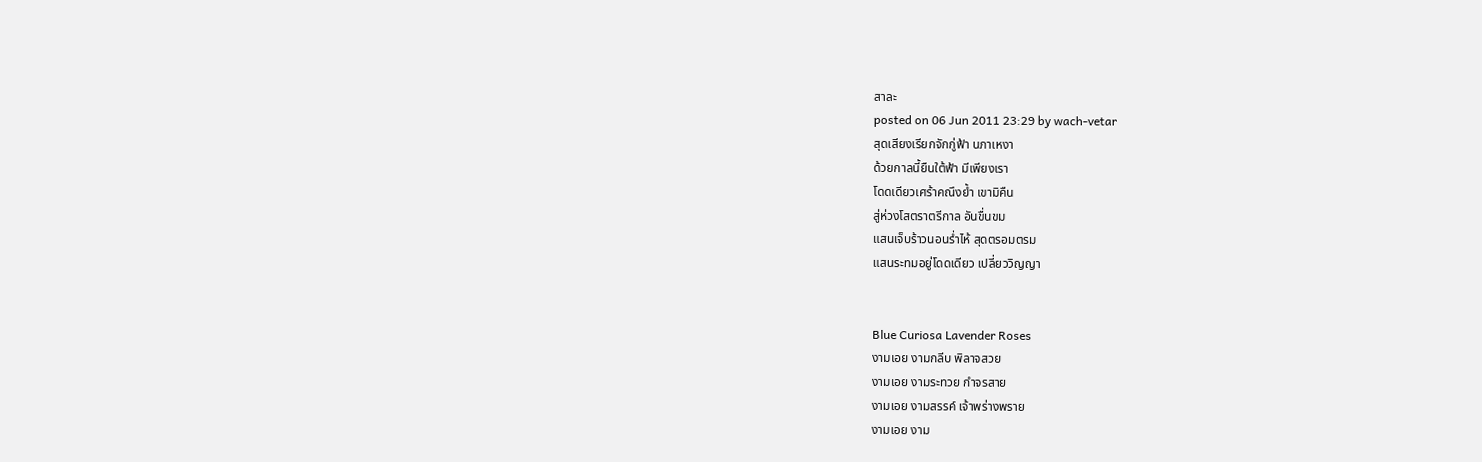สาละ
posted on 06 Jun 2011 23:29 by wach-vetar
สุดเสียงเรียกจักกู่ฟ้า นภาเหงา
ด้วยกาลนี้ยืนใต้ฟ้า มีเพียงเรา
โดดเดียวเศร้าคณึงย้ำ เขามิคืน
สู่ห่วงโสตราตรีกาล อันขื่นขม
แสนเจ็บร้าวนอนร่ำไห้ สุดตรอมตรม
แสนระทมอยู่โดดเดียว เปลี่ยววิญญา


Blue Curiosa Lavender Roses
งามเอย งามกลีบ พิลาจสวย
งามเอย งามระทวย กำจรสาย
งามเอย งามสรรค์ เจ้าพร่างพราย
งามเอย งาม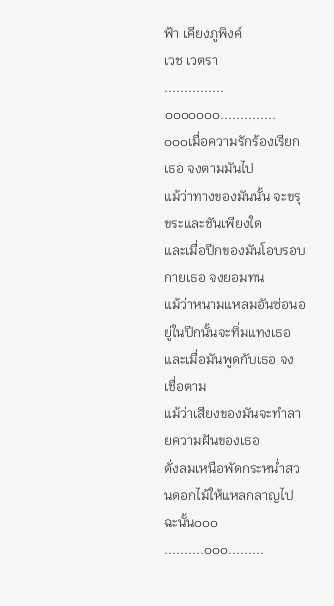ฟ้า เคียงภูพิงค์
เวช เวตรา
...............๐๐๐๐๐๐๐..............
๐๐๐เมื่อความรักร้องเรียกเธอ จงตามมันไป
แม้ว่าทางของมันนั้น จะขรุขระและชันเพียงใด
และเมื่อปีกของมันโอบรอบกายเธอ จงยอมทน
แม้ว่าหนามแหลมอันซ่อนอยู่ในปีกนั้นจะทิ่มแทงเธอ
และเมื่อมันพูดกับเธอ จงเชื่อตาม
แม้ว่าเสียงของมันจะทำลายความฝันของเธอ
ดั่งลมเหนือพัดกระหน่ำสวนดอกไม้ให้แหลกลาญไปฉะนั้น๐๐๐
..........๐๐๐.........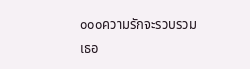๐๐๐ความรักจะรวบรวมเธอ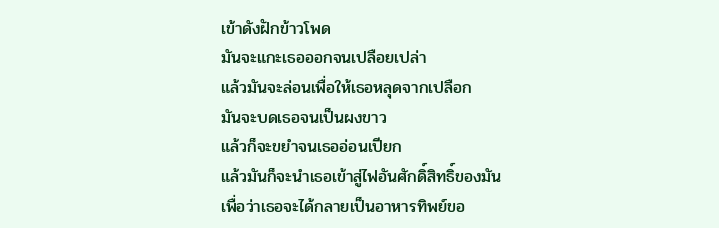เข้าดังฝักข้าวโพด
มันจะแกะเธอออกจนเปลือยเปล่า
แล้วมันจะล่อนเพื่อให้เธอหลุดจากเปลือก
มันจะบดเธอจนเป็นผงขาว
แล้วก็จะขยำจนเธออ่อนเปียก
แล้วมันก็จะนำเธอเข้าสู่ไฟอันศักดิ์สิทธิ์ของมัน
เพื่อว่าเธอจะได้กลายเป็นอาหารทิพย์ขอ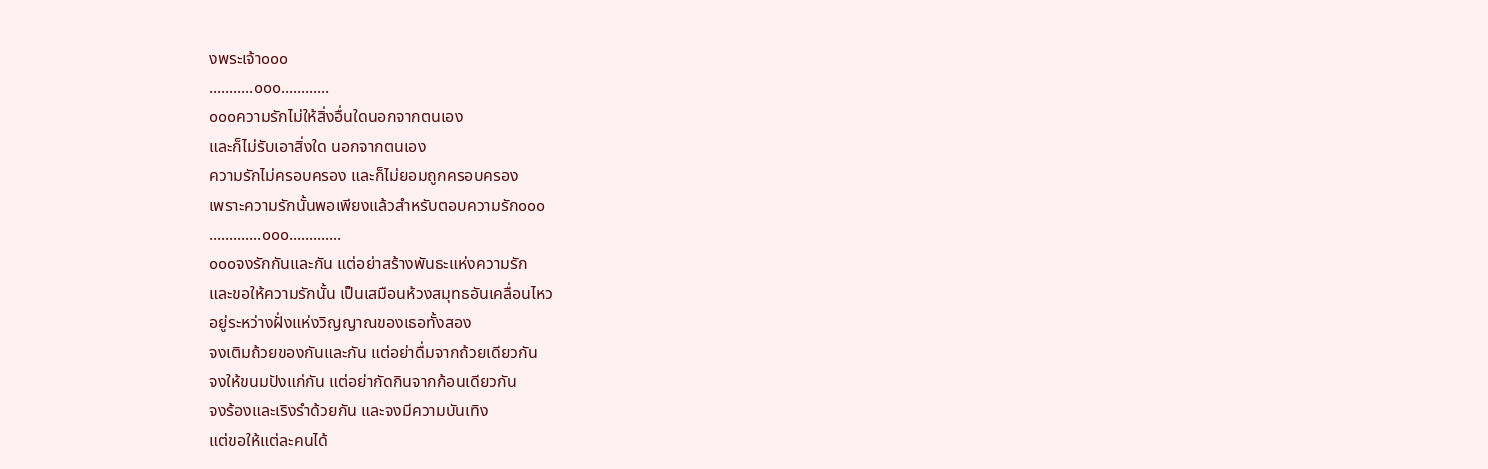งพระเจ้า๐๐๐
...........๐๐๐............
๐๐๐ความรักไม่ให้สิ่งอื่นใดนอกจากตนเอง
และก็ไม่รับเอาสิ่งใด นอกจากตนเอง
ความรักไม่ครอบครอง และก็ไม่ยอมถูกครอบครอง
เพราะความรักนั้นพอเพียงแล้วสำหรับตอบความรัก๐๐๐
.............๐๐๐.............
๐๐๐จงรักกันและกัน แต่อย่าสร้างพันธะแห่งความรัก
และขอให้ความรักนั้น เป็นเสมือนห้วงสมุทธอันเคลื่อนไหว
อยู่ระหว่างฝั่งแห่งวิญญาณของเธอทั้งสอง
จงเติมถ้วยของกันและกัน แต่อย่าดื่มจากถ้วยเดียวกัน
จงให้ขนมปังแก่กัน แต่อย่ากัดกินจากก้อนเดียวกัน
จงร้องและเริงรำด้วยกัน และจงมีความบันเทิง
แต่ขอให้แต่ละคนได้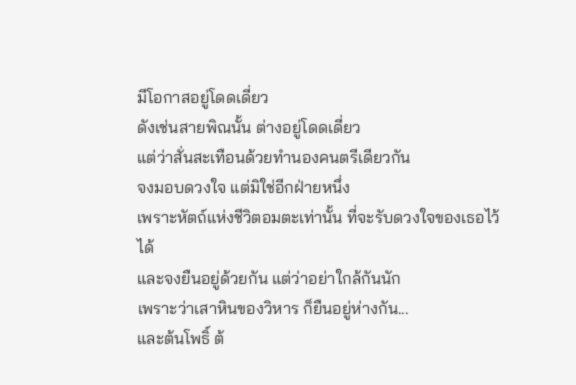มีโอกาสอยู่โดดเดี่ยว
ดังเช่นสายพิณนั้น ต่างอยู่โดดเดี่ยว
แต่ว่าสั่นสะเทือนด้วยทำนองคนตรีเดียวกัน
จงมอบดวงใจ แต่มิใช่อีกฝ่ายหนึ่ง
เพราะหัตถ์แห่งชีวิตอมตะเท่านั้น ที่จะรับดวงใจของเธอไว้ได้
และจงยืนอยู่ด้วยกัน แต่ว่าอย่าใกล้กันนัก
เพราะว่าเสาหินของวิหาร ก็ยืนอยู่ห่างกัน...
และต้นโพธิ์ ต้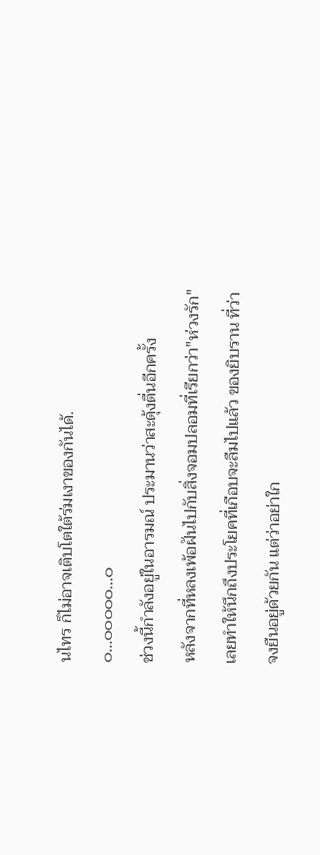นไทร ก็ไม่อาจเติบโตใต้ร่มเงาของกันได้.
๐...๐๐๐๐๐...๐
ช่วงนี้กำลังอยู่ในอารมณ์ ประมานว่าสะดุ้งตื่นอีกครั้ง
หลังจากที่หลงเพ้อฝันไปกับสิ่งจอมปลอมที่เรียกว่า"ห่วงรัก"
เลยทำให้นึกถึงประโยคที่เกือบจะลืมไปแล้ว ของยิบราน ที่ว่า
จงยืนอยู่ด้วยกัน แต่ว่าอย่าใก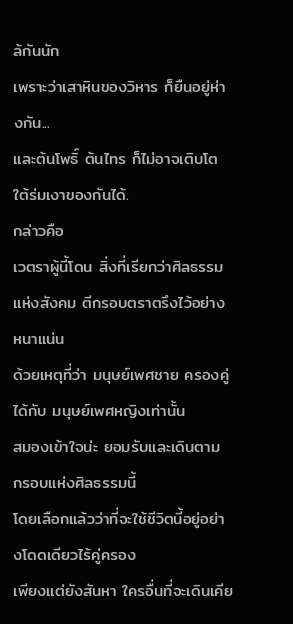ล้กันนัก
เพราะว่าเสาหินของวิหาร ก็ยืนอยู่ห่างกัน...
และต้นโพธิ์ ต้นไทร ก็ไม่อาจเติบโตใต้ร่มเงาของกันได้.
กล่าวคือ
เวตราผู้นี้โดน สิ่งที่เรียกว่าศิลธรรมแห่งสังคม ตีกรอบตราตรึงไว้อย่างหนาแน่น
ด้วยเหตุที่ว่า มนุษย์เพศชาย ครองคู่ได้กับ มนุษย์เพศหญิงเท่านั้น
สมองเข้าใจน่ะ ยอมรับและเดินตาม กรอบแห่งศิลธรรมนี้
โดยเลือกแล้วว่าที่จะใช้ชีวิตนี้อยู่อย่างโดดเดียวไร้คู่ครอง
เพียงแต่ยังสันหา ใครอื่นที่จะเดินเคีย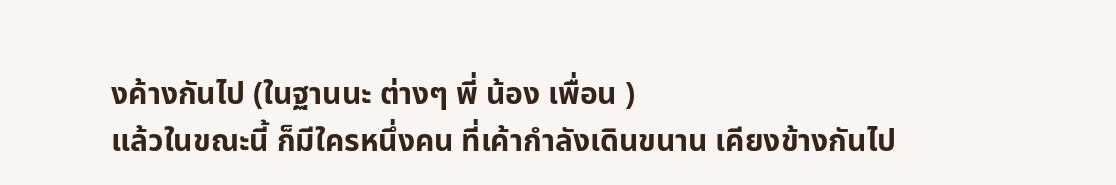งค้างกันไป (ในฐานนะ ต่างๆ พี่ น้อง เพื่อน )
แล้วในขณะนี้ ก็มีใครหนึ่งคน ที่เค้ากำลังเดินขนาน เคียงข้างกันไป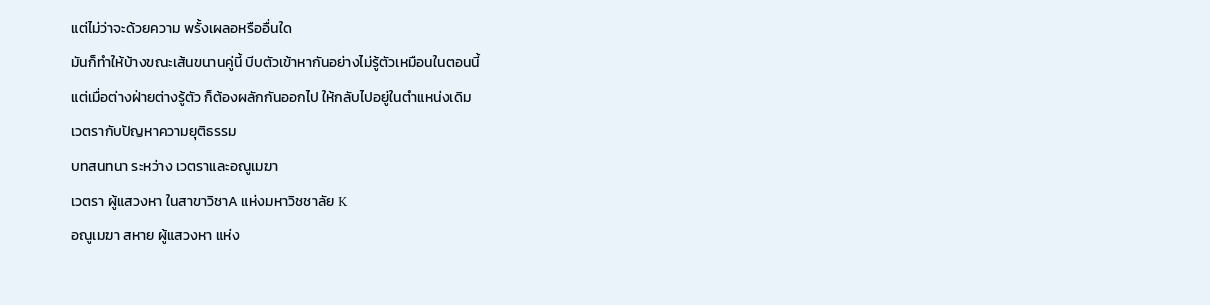แต่ไม่ว่าจะด้วยความ พรั้งเผลอหรืออื่นใด
มันก็ทำให้บ้างขณะเส้นขนานคู่นี้ บีบตัวเข้าหากันอย่างไม่รู้ตัวเหมือนในตอนนี้
แต่เมื่อต่างฝ่ายต่างรู้ตัว ก็ต้องผลักกันออกไป ให้กลับไปอยู่ในตำแหน่งเดิม
เวตรากับปัญหาความยุติธรรม
บทสนทนา ระหว่าง เวตราและอณูเมฆา
เวตรา ผู้แสวงหา ในสาขาวิชาA แห่งมหาวิชชาลัย K
อณูเมฆา สหาย ผู้แสวงหา แห่ง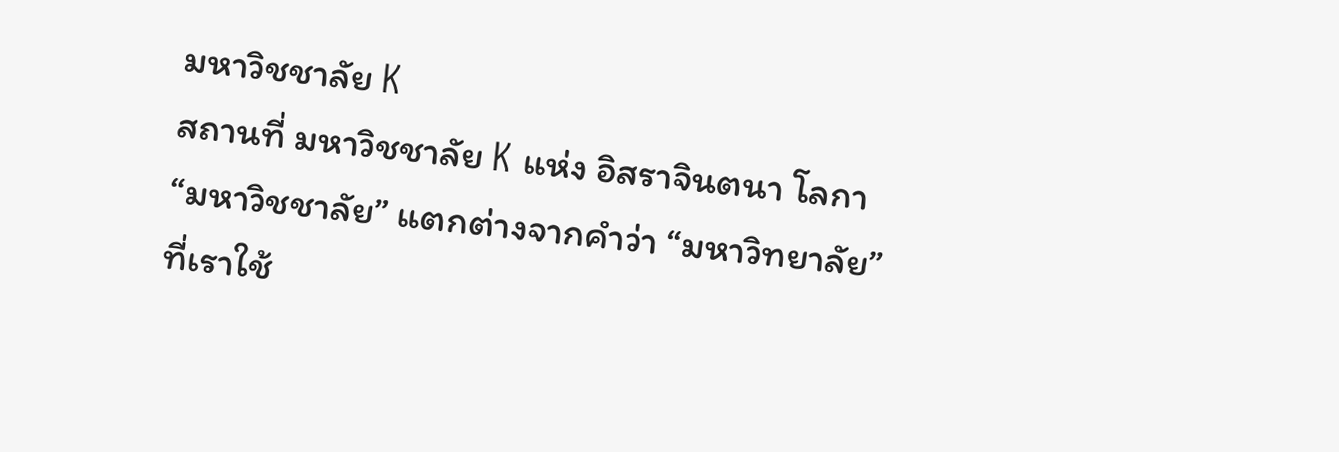มหาวิชชาลัย K
สถานที่ มหาวิชชาลัย K แห่ง อิสราจินตนา โลกา
“มหาวิชชาลัย” แตกต่างจากคำว่า “มหาวิทยาลัย”
ที่เราใช้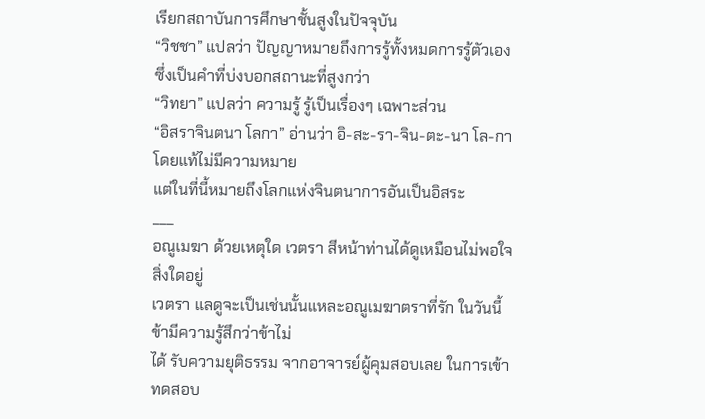เรียกสถาบันการศึกษาชั้นสูงในปัจจุบัน
“วิชชา” แปลว่า ปัญญาหมายถึงการรู้ทั้งหมดการรู้ตัวเองซึ่งเป็นคำที่บ่งบอกสถานะที่สูงกว่า
“วิทยา” แปลว่า ความรู้ รู้เป็นเรื่องๆ เฉพาะส่วน
“อิสราจินตนา โลกา” อ่านว่า อิ-สะ-รา-จิน-ตะ-นา โล-กา โดยแท้ไม่มีความหมาย
แต่ในที่นี้หมายถึงโลกแห่งจินตนาการอันเป็นอิสระ
___
อณูเมฆา ด้วยเหตุใด เวตรา สีหน้าท่านได้ดูเหมือนไม่พอใจสิ่งใดอยู่
เวตรา แลดูจะเป็นเช่นนั้นแหละอณูเมฆาตราที่รัก ในวันนี้ ข้ามีความรู้สึกว่าข้าไม่
ได้ รับความยุติธรรม จากอาจารย์ผู้คุมสอบเลย ในการเข้าทดสอบ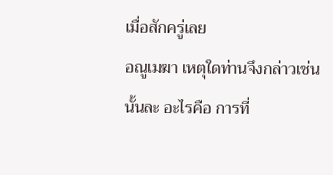เมื่อสักครู่เลย
อณูเมฆา เหตุใดท่านจึงกล่าวเช่นนั้นละ อะไรคือ การที่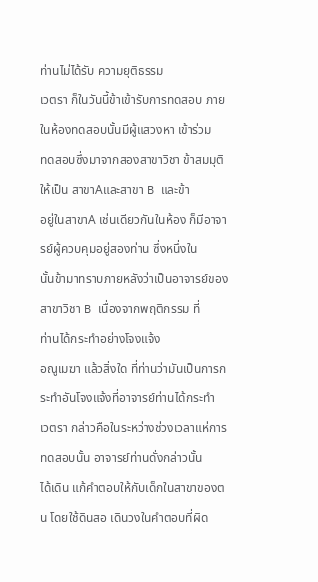ท่านไม่ได้รับ ความยุติธรรม
เวตรา ก็ในวันนี้ข้าเข้ารับการทดสอบ ภายในห้องทดสอบนั้นมีผู้แสวงหา เข้าร่วม
ทดสอบซึ่งมาจากสองสาขาวิชา ข้าสมมุติให้เป็น สาขาAและสาขา B และข้า
อยู่ในสาขาA เช่นเดียวกันในห้อง ก็มีอาจารย์ผู้ควบคุมอยู่สองท่าน ซึ่งหนึ่งใน
นั้นข้ามาทราบภายหลังว่าเป็นอาจารย์ของสาขาวิชา B เนื่องจากพฤติกรรม ที่
ท่านได้กระทำอย่างโจงแจ้ง
อณูเมฆา แล้วสิ่งใด ที่ท่านว่ามันเป็นการกระทำอันโจงแจ้งที่อาจารย์ท่านได้กระทำ
เวตรา กล่าวคือในระหว่างช่วงเวลาแห่การทดสอบนั้น อาจารย์ท่านดั่งกล่าวนั้น
ได้เดิน แก้คำตอบให้กับเด็กในสาขาของตน โดยใช้ดินสอ เดินวงในคำตอบที่ผิด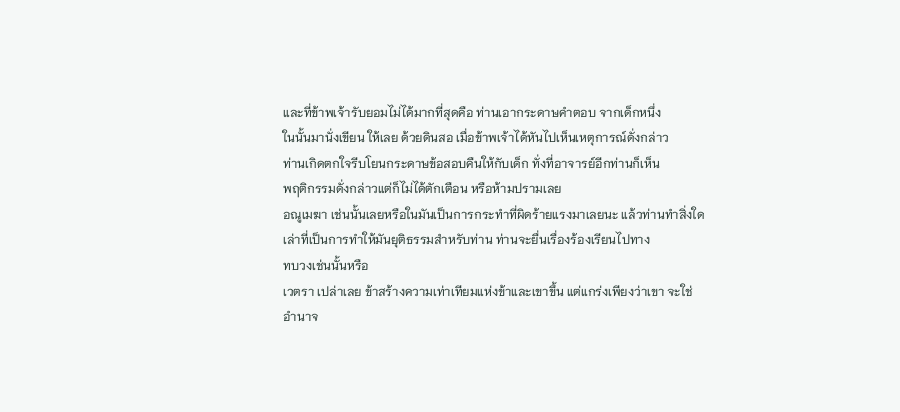และที่ข้าพเจ้ารับยอมไม่ได้มากที่สุดคือ ท่านเอากระดาษคำตอบ จากเด็กหนึ่ง
ในนั้นมานั่งเขียน ให้เลย ด้วยดินสอ เมื่อข้าพเจ้าได้หันไปเห็นเหตุการณ์ดั่งกล่าว
ท่านเกิดตกใจรีบโยนกระดาษข้อสอบคืนให้กับเด็ก ทั่งที่อาจารย์อีกท่านก็เห็น
พฤติกรรมดั่งกล่าวแต่ก็ไม่ได้ตักเตือน หรือห้ามปรามเลย
อณูเมฆา เช่นนั้นเลยหรือในมันเป็นการกระทำที่ผิดร้ายแรงมาเลยนะ แล้วท่านทำสิ่งใด
เล่าที่เป็นการทำให้มันยุติธรรมสำหรับท่าน ท่านจะยื่นเรื่องร้องเรียนไปทาง
ทบวงเช่นนั้นหรือ
เวตรา เปล่าเลย ข้าสร้างความเท่าเทียมแห่งข้าและเขาขึ้น แต่แกร่งเพียงว่าเขา จะใช่
อำนาจ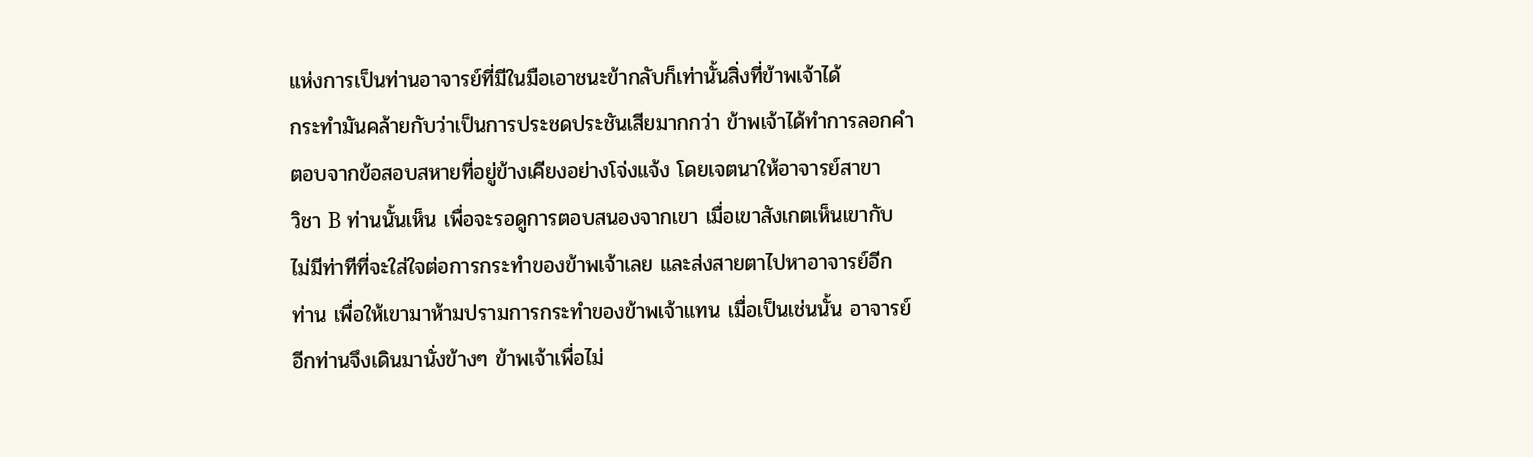แห่งการเป็นท่านอาจารย์ที่มีในมือเอาชนะข้ากลับก็เท่านั้นสิ่งที่ข้าพเจ้าได้
กระทำมันคล้ายกับว่าเป็นการประชดประชันเสียมากกว่า ข้าพเจ้าได้ทำการลอกคำ
ตอบจากข้อสอบสหายที่อยู่ข้างเคียงอย่างโจ่งแจ้ง โดยเจตนาให้อาจารย์สาขา
วิชา B ท่านนั้นเห็น เพื่อจะรอดูการตอบสนองจากเขา เมื่อเขาสังเกตเห็นเขากับ
ไม่มีท่าทีที่จะใส่ใจต่อการกระทำของข้าพเจ้าเลย และส่งสายตาไปหาอาจารย์อีก
ท่าน เพื่อให้เขามาห้ามปรามการกระทำของข้าพเจ้าแทน เมื่อเป็นเช่นนั้น อาจารย์
อีกท่านจึงเดินมานั่งข้างๆ ข้าพเจ้าเพื่อไม่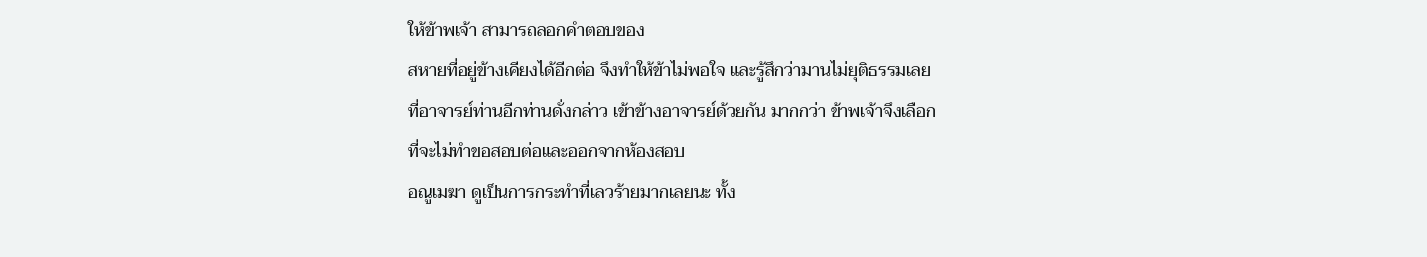ให้ข้าพเจ้า สามารถลอกคำตอบของ
สหายที่อยู่ข้างเคียงได้อีกต่อ จึงทำให้ข้าไม่พอใจ และรู้สึกว่ามานไม่ยุติธรรมเลย
ที่อาจารย์ท่านอีกท่านดั่งกล่าว เข้าข้างอาจารย์ด้วยกัน มากกว่า ข้าพเจ้าจึงเลือก
ที่จะไม่ทำขอสอบต่อและออกจากห้องสอบ
อณูเมฆา ดูเป็นการกระทำที่เลวร้ายมากเลยนะ ทั้ง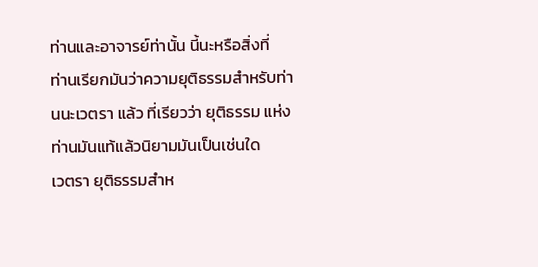ท่านและอาจารย์ท่านั้น นี้นะหรือสิ่งที่
ท่านเรียกมันว่าความยุติธรรมสำหรับท่านนะเวตรา แล้ว ที่เรียวว่า ยุติธรรม แห่ง
ท่านมันแท้แล้วนิยามมันเป็นเช่นใด
เวตรา ยุติธรรมสำห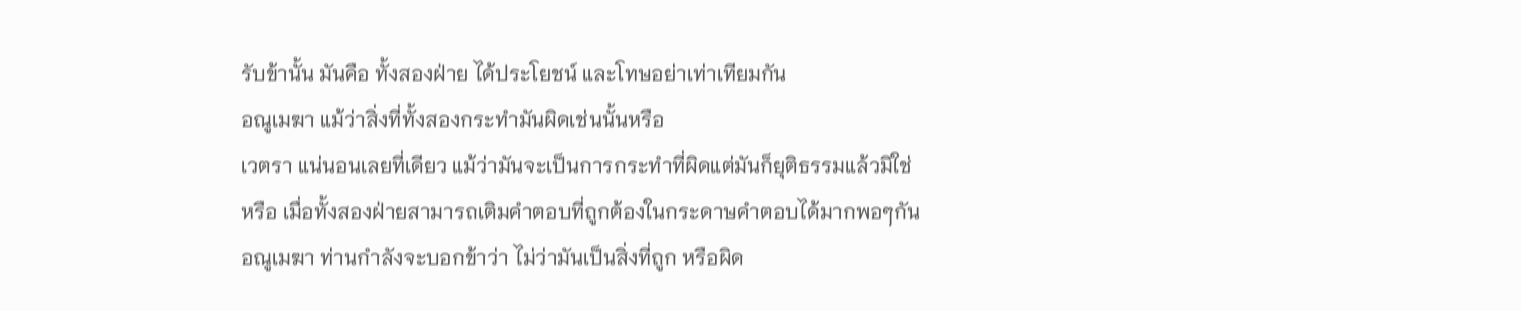รับข้านั้น มันคือ ทั้งสองฝ่าย ได้ประโยชน์ และโทษอย่าเท่าเทียมกัน
อณูเมฆา แม้ว่าสิ่งที่ทั้งสองกระทำมันผิดเช่นนั้นหรือ
เวตรา แน่นอนเลยที่เดียว แม้ว่ามันจะเป็นการกระทำที่ผิดแต่มันก็ยุติธรรมแล้วมิใช่
หรือ เมื่อทั้งสองฝ่ายสามารถเติมคำตอบที่ถูกต้องในกระดาษคำตอบได้มากพอๆกัน
อณูเมฆา ท่านกำลังจะบอกข้าว่า ไม่ว่ามันเป็นสิ่งที่ถูก หรือผิด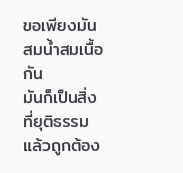ขอเพียงมันสมน้ำสมเนื้อกัน
มันก็เป็นสิ่งที่ยุติธรรมแล้วถูกต้อง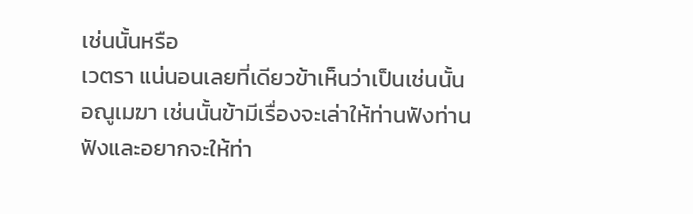เช่นนั้นหรือ
เวตรา แน่นอนเลยที่เดียวข้าเห็นว่าเป็นเช่นนั้น
อณูเมฆา เช่นนั้นข้ามีเรื่องจะเล่าให้ท่านฟังท่านฟังและอยากจะให้ท่า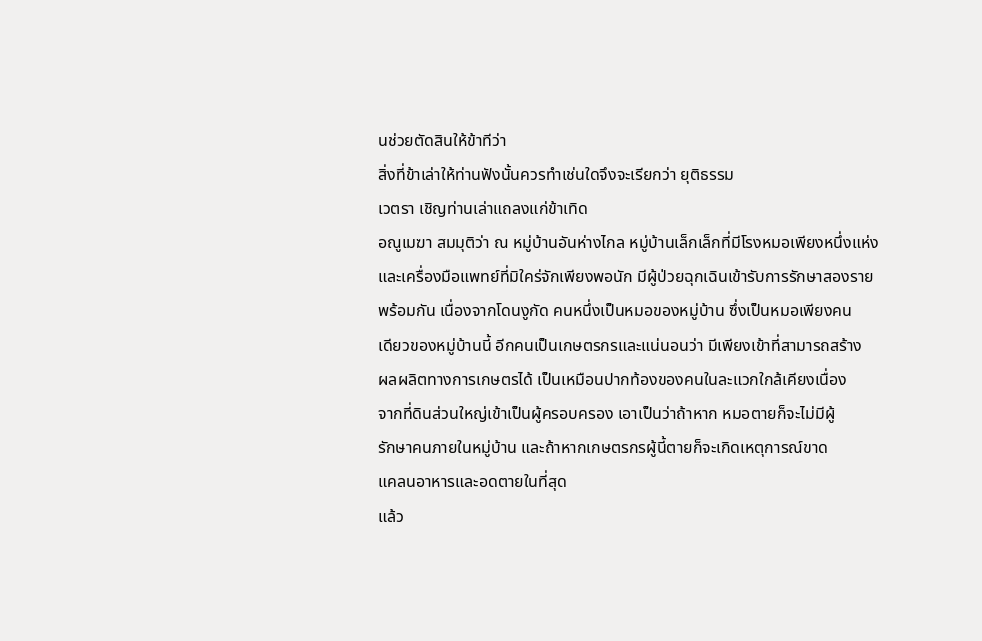นช่วยตัดสินให้ข้าทีว่า
สิ่งที่ข้าเล่าให้ท่านฟังนั้นควรทำเช่นใดจึงจะเรียกว่า ยุติธรรม
เวตรา เชิญท่านเล่าแถลงแก่ข้าเทิด
อณูเมฆา สมมุติว่า ณ หมู่บ้านอันห่างไกล หมู่บ้านเล็กเล็กที่มีโรงหมอเพียงหนึ่งแห่ง
และเครื่องมือแพทย์ที่มิใคร่จักเพียงพอนัก มีผู้ป่วยฉุกเฉินเข้ารับการรักษาสองราย
พร้อมกัน เนื่องจากโดนงูกัด คนหนึ่งเป็นหมอของหมู่บ้าน ซึ่งเป็นหมอเพียงคน
เดียวของหมู่บ้านนี้ อีกคนเป็นเกษตรกรและแน่นอนว่า มีเพียงเข้าที่สามารถสร้าง
ผลผลิตทางการเกษตรได้ เป็นเหมือนปากท้องของคนในละแวกใกล้เคียงเนื่อง
จากที่ดินส่วนใหญ่เข้าเป็นผู้ครอบครอง เอาเป็นว่าถ้าหาก หมอตายก็จะไม่มีผู้
รักษาคนภายในหมู่บ้าน และถ้าหากเกษตรกรผู้นี้ตายก็จะเกิดเหตุการณ์ขาด
แคลนอาหารและอดตายในที่สุด
แล้ว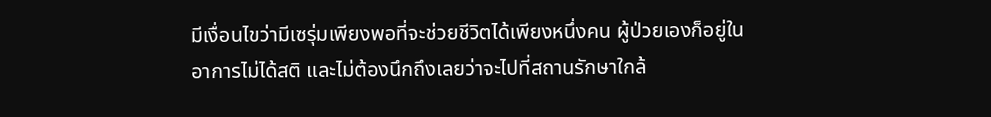มีเงื่อนไขว่ามีเซรุ่มเพียงพอที่จะช่วยชีวิตได้เพียงหนึ่งคน ผู้ป่วยเองก็อยู่ใน
อาการไม่ได้สติ และไม่ต้องนึกถึงเลยว่าจะไปที่สถานรักษาใกล้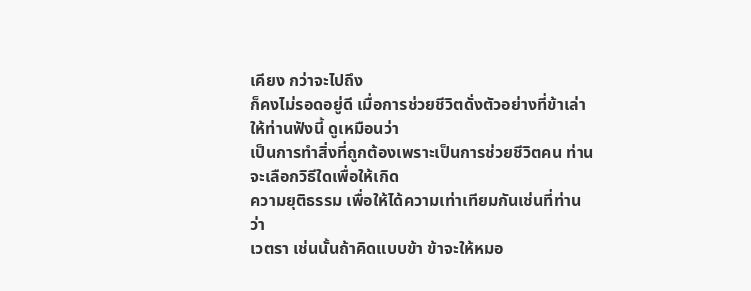เคียง กว่าจะไปถึง
ก็คงไม่รอดอยู่ดี เมื่อการช่วยชีวิตดั่งตัวอย่างที่ข้าเล่าให้ท่านฟังนี้ ดูเหมือนว่า
เป็นการทำสิ่งที่ถูกต้องเพราะเป็นการช่วยชีวิตคน ท่านจะเลือกวิธีใดเพื่อให้เกิด
ความยุติธรรม เพื่อให้ได้ความเท่าเทียมกันเช่นที่ท่านว่า
เวตรา เช่นนั้นถ้าคิดแบบข้า ข้าจะให้หมอ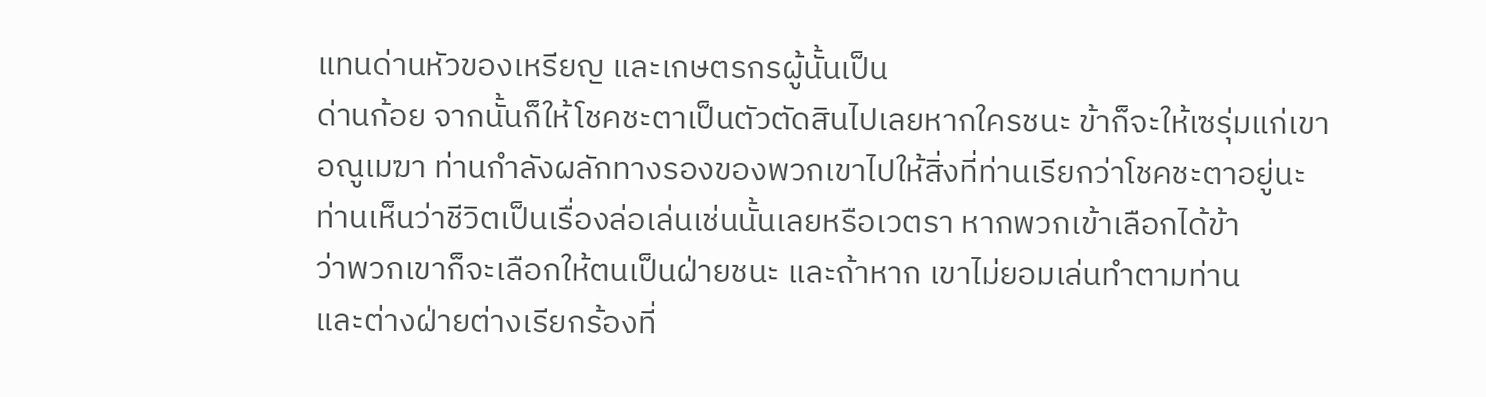แทนด่านหัวของเหรียญ และเกษตรกรผู้นั้นเป็น
ด่านก้อย จากนั้นก็ให้โชคชะตาเป็นตัวตัดสินไปเลยหากใครชนะ ข้าก็จะให้เซรุ่มแก่เขา
อณูเมฆา ท่านกำลังผลักทางรองของพวกเขาไปให้สิ่งที่ท่านเรียกว่าโชคชะตาอยู่นะ
ท่านเห็นว่าชีวิตเป็นเรื่องล่อเล่นเช่นนั้นเลยหรือเวตรา หากพวกเข้าเลือกได้ข้า
ว่าพวกเขาก็จะเลือกให้ตนเป็นฝ่ายชนะ และถ้าหาก เขาไม่ยอมเล่นทำตามท่าน
และต่างฝ่ายต่างเรียกร้องที่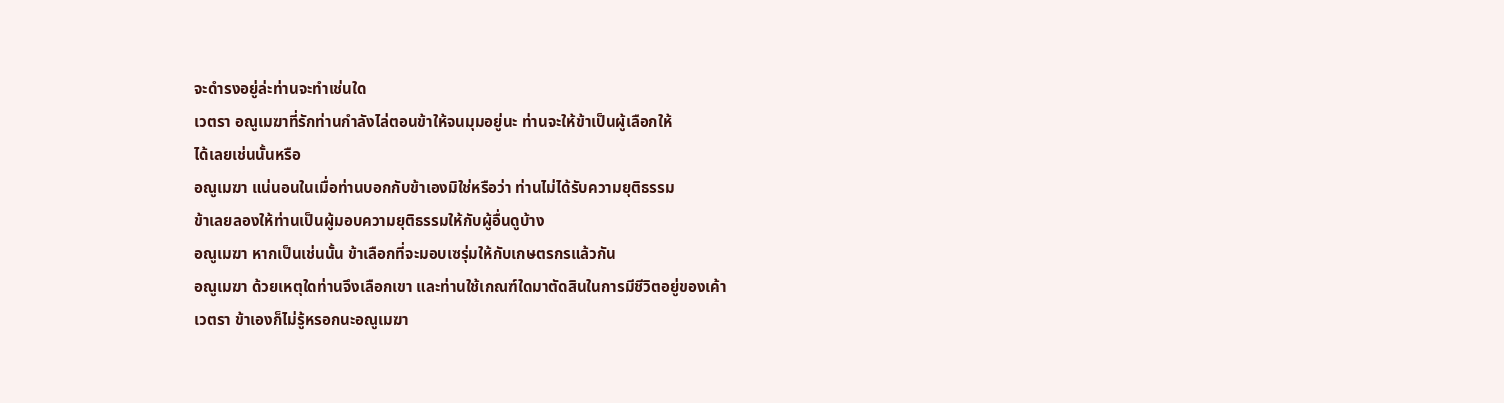จะดำรงอยู่ล่ะท่านจะทำเช่นใด
เวตรา อณูเมฆาที่รักท่านกำลังไล่ตอนข้าให้จนมุมอยู่นะ ท่านจะให้ข้าเป็นผู้เลือกให้
ได้เลยเช่นนั้นหรือ
อณูเมฆา แน่นอนในเมื่อท่านบอกกับข้าเองมิใช่หรือว่า ท่านไม่ได้รับความยุติธรรม
ข้าเลยลองให้ท่านเป็นผู้มอบความยุติธรรมให้กับผู้อื่นดูบ้าง
อณูเมฆา หากเป็นเช่นนั้น ข้าเลือกที่จะมอบเซรุ่มให้กับเกษตรกรแล้วกัน
อณูเมฆา ด้วยเหตุใดท่านจึงเลือกเขา และท่านใช้เกณฑ์ใดมาตัดสินในการมีชีวิตอยู่ของเค้า
เวตรา ข้าเองก็ไม่รู้หรอกนะอณูเมฆา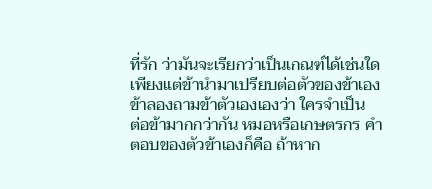ที่รัก ว่ามันจะเรียกว่าเป็นเกณฑ์ได้เช่นใด
เพียงแต่ข้านำมาเปรียบต่อตัวของข้าเอง ข้าลองถามข้าตัวเองเองว่า ใครจำเป็น
ต่อข้ามากกว่ากัน หมอหรือเกษตรกร คำตอบของตัวข้าเองก็คือ ถ้าหาก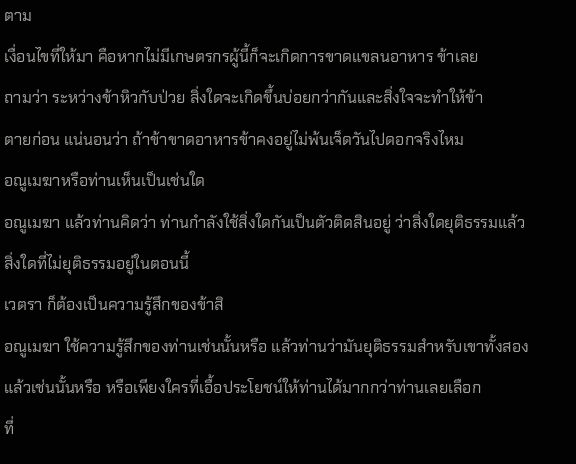ตาม
เงื่อนไขที่ให้มา คือหากไม่มีเกษตรกรผู้นี้ก็จะเกิดการขาดแขลนอาหาร ข้าเลย
ถามว่า ระหว่างข้าหิวกับป่วย สิ่งใดจะเกิดขึ้นบ่อยกว่ากันและสิ่งใจจะทำให้ข้า
ตายก่อน แน่นอนว่า ถ้าข้าขาดอาหารข้าคงอยู่ไม่พ้นเจ็ดวันไปดอกจริงไหม
อณูเมฆาหรือท่านเห็นเป็นเช่นใด
อณูเมฆา แล้วท่านคิดว่า ท่านกำลังใช้สิ่งใดกันเป็นตัวติดสินอยู่ ว่าสิ่งใดยุติธรรมแล้ว
สิ่งใดที่ไม่ยุติธรรมอยู่ในตอนนี้
เวตรา ก็ต้องเป็นความรู้สึกของข้าสิ
อณูเมฆา ใช้ความรู้สึกของท่านเช่นนั้นหรือ แล้วท่านว่ามันยุติธรรมสำหรับเขาทั้งสอง
แล้วเช่นนั้นหรือ หรือเพียงใครที่เอื้อประโยชน์ให้ท่านได้มากกว่าท่านเลยเลือก
ที่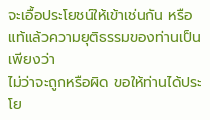จะเอื้อประโยชน์ให้เข้าเช่นกัน หรือแท้แล้วความยุติธรรมของท่านเป็นเพียงว่า
ไม่ว่าจะถูกหรือผิด ขอให้ท่านได้ประโย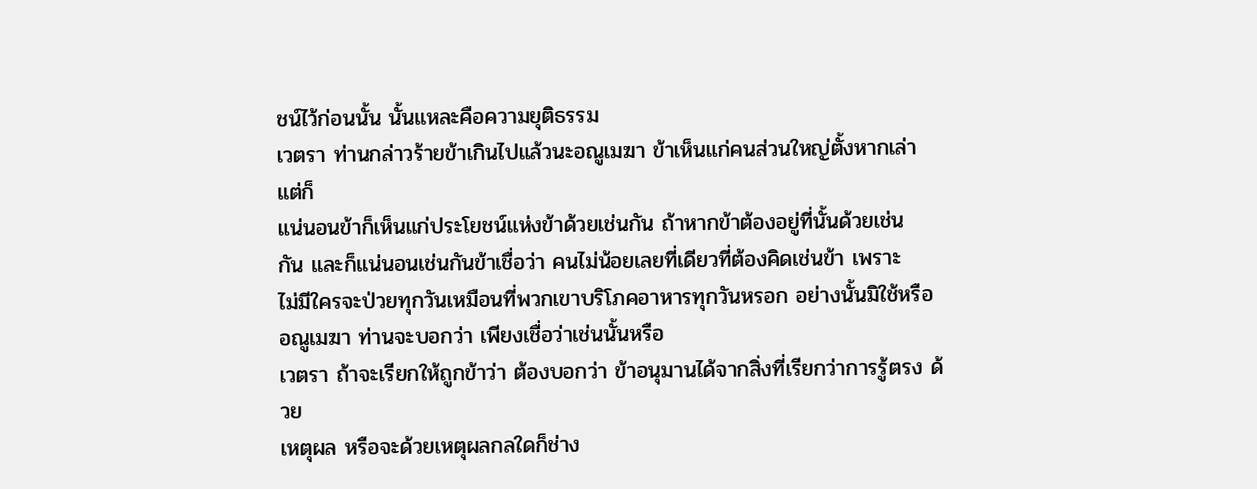ชน์ไว้ก่อนนั้น นั้นแหละคือความยุติธรรม
เวตรา ท่านกล่าวร้ายข้าเกินไปแล้วนะอณูเมฆา ข้าเห็นแก่คนส่วนใหญ่ตั้งหากเล่า แต่ก็
แน่นอนข้าก็เห็นแก่ประโยชน์แห่งข้าด้วยเช่นกัน ถ้าหากข้าต้องอยู่ที่นั้นด้วยเช่น
กัน และก็แน่นอนเช่นกันข้าเชื่อว่า คนไม่น้อยเลยที่เดียวที่ต้องคิดเช่นข้า เพราะ
ไม่มีใครจะป่วยทุกวันเหมือนที่พวกเขาบริโภคอาหารทุกวันหรอก อย่างนั้นมิใช้หรือ
อณูเมฆา ท่านจะบอกว่า เพียงเชื่อว่าเช่นนั้นหรือ
เวตรา ถ้าจะเรียกให้ถูกข้าว่า ต้องบอกว่า ข้าอนุมานได้จากสิ่งที่เรียกว่าการรู้ตรง ด้วย
เหตุผล หรือจะด้วยเหตุผลกลใดก็ช่าง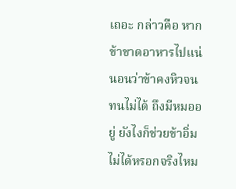เถอะ กล่าวคือ หากข้าขาดอาหารไปแน่
นอนว่าข้าคงหิวจนทนไม่ได้ ถึงมีหมออยู่ ยังไงก็ช่วยข้าอิ่มไม่ได้หรอกจริงไหม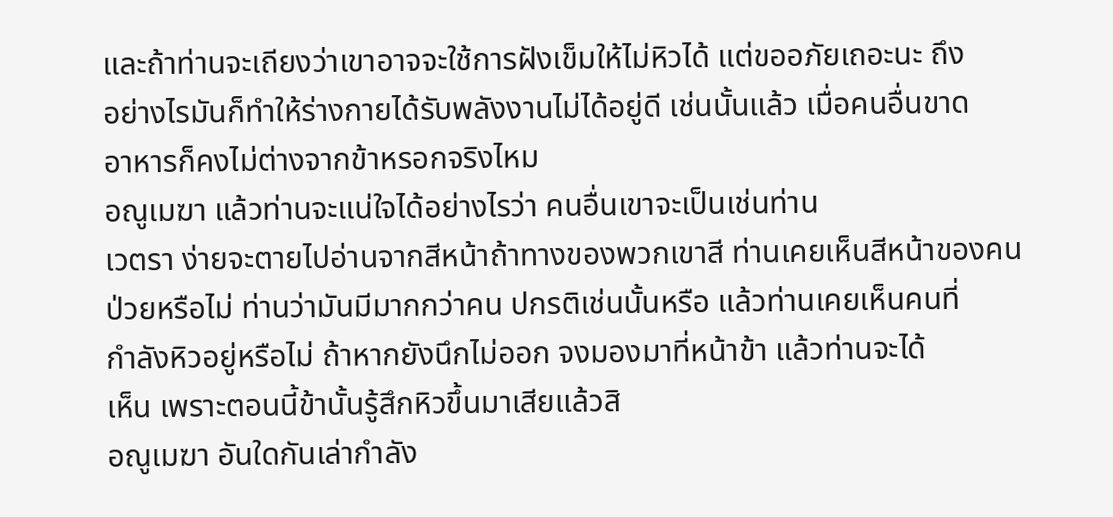และถ้าท่านจะเถียงว่าเขาอาจจะใช้การฝังเข็มให้ไม่หิวได้ แต่ขออภัยเถอะนะ ถึง
อย่างไรมันก็ทำให้ร่างกายได้รับพลังงานไม่ได้อยู่ดี เช่นนั้นแล้ว เมื่อคนอื่นขาด
อาหารก็คงไม่ต่างจากข้าหรอกจริงไหม
อณูเมฆา แล้วท่านจะแน่ใจได้อย่างไรว่า คนอื่นเขาจะเป็นเช่นท่าน
เวตรา ง่ายจะตายไปอ่านจากสีหน้าถ้าทางของพวกเขาสี ท่านเคยเห็นสีหน้าของคน
ป่วยหรือไม่ ท่านว่ามันมีมากกว่าคน ปกรติเช่นนั้นหรือ แล้วท่านเคยเห็นคนที่
กำลังหิวอยู่หรือไม่ ถ้าหากยังนึกไม่ออก จงมองมาที่หน้าข้า แล้วท่านจะได้
เห็น เพราะตอนนี้ข้านั้นรู้สึกหิวขึ้นมาเสียแล้วสิ
อณูเมฆา อันใดกันเล่ากำลัง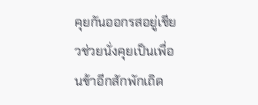คุยกันออกรสอยู่เชียวช่วยนั่งคุยเป็นเพื่อนข้าอีกสักพักเถิด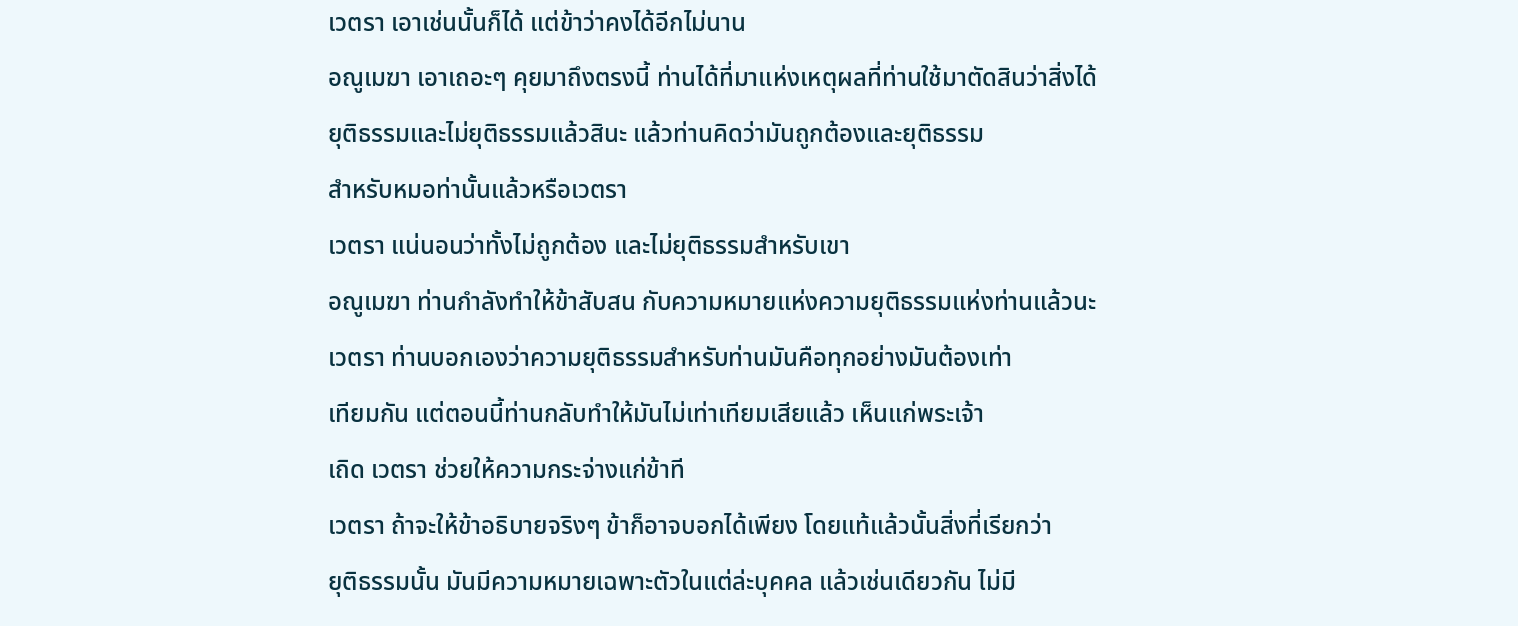เวตรา เอาเช่นนั้นก็ได้ แต่ข้าว่าคงได้อีกไม่นาน
อณูเมฆา เอาเถอะๆ คุยมาถึงตรงนี้ ท่านได้ที่มาแห่งเหตุผลที่ท่านใช้มาตัดสินว่าสิ่งได้
ยุติธรรมและไม่ยุติธรรมแล้วสินะ แล้วท่านคิดว่ามันถูกต้องและยุติธรรม
สำหรับหมอท่านั้นแล้วหรือเวตรา
เวตรา แน่นอนว่าทั้งไม่ถูกต้อง และไม่ยุติธรรมสำหรับเขา
อณูเมฆา ท่านกำลังทำให้ข้าสับสน กับความหมายแห่งความยุติธรรมแห่งท่านแล้วนะ
เวตรา ท่านบอกเองว่าความยุติธรรมสำหรับท่านมันคือทุกอย่างมันต้องเท่า
เทียมกัน แต่ตอนนี้ท่านกลับทำให้มันไม่เท่าเทียมเสียแล้ว เห็นแก่พระเจ้า
เถิด เวตรา ช่วยให้ความกระจ่างแก่ข้าที
เวตรา ถ้าจะให้ข้าอธิบายจริงๆ ข้าก็อาจบอกได้เพียง โดยแท้แล้วนั้นสิ่งที่เรียกว่า
ยุติธรรมนั้น มันมีความหมายเฉพาะตัวในแต่ล่ะบุคคล แล้วเช่นเดียวกัน ไม่มี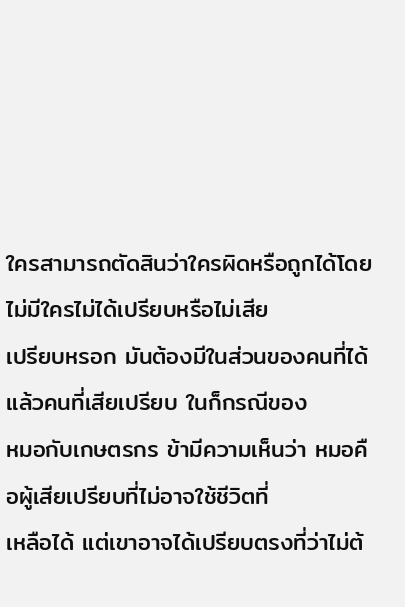ใครสามารถตัดสินว่าใครผิดหรือถูกได้โดยไม่มีใครไม่ได้เปรียบหรือไม่เสีย
เปรียบหรอก มันต้องมีในส่วนของคนที่ได้แล้วคนที่เสียเปรียบ ในก็กรณีของ
หมอกับเกษตรกร ข้ามีความเห็นว่า หมอคือผู้เสียเปรียบที่ไม่อาจใช้ชีวิตที่
เหลือได้ แต่เขาอาจได้เปรียบตรงที่ว่าไม่ต้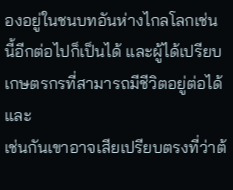องอยู่ในชนบทอันห่างไกลโลกเช่น
นี้อีกต่อไปก็เป็นได้ และผู้ได้เปรียบเกษตรกรที่สามารถมีชีวิตอยู่ต่อได้ และ
เช่นกันเขาอาจเสียเปรียบตรงที่ว่าต้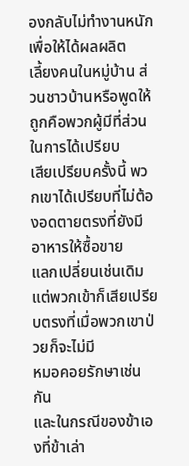องกลับไม่ทำงานหนักเพื่อให้ได้ผลผลิต
เลี้ยงคนในหมู่บ้าน ส่วนชาวบ้านหรือพูดให้ถูกคือพวกผู้มีที่ส่วนในการได้เปรียบ
เสียเปรียบครั้งนี้ พวกเขาได้เปรียบที่ไม่ต้องอดตายตรงที่ยังมีอาหารให้ซื้อขาย
แลกเปลี่ยนเช่นเดิม แต่พวกเข้าก็เสียเปรียบตรงที่เมื่อพวกเขาป่วยก็จะไม่มี
หมอคอยรักษาเช่นกัน
และในกรณีของข้าเองที่ข้าเล่า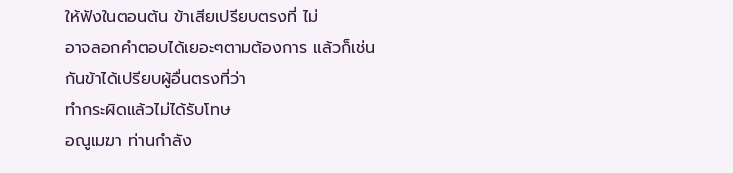ให้ฟังในตอนต้น ข้าเสียเปรียบตรงที่ ไม่
อาจลอกคำตอบได้เยอะๆตามต้องการ แล้วก็เช่นกันข้าได้เปรียบผู้อื่นตรงที่ว่า
ทำกระผิดแล้วไม่ได้รับโทษ
อณูเมฆา ท่านกำลัง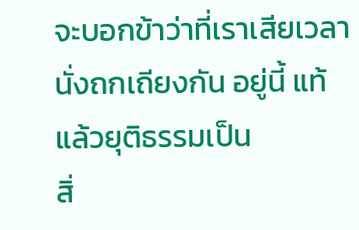จะบอกข้าว่าที่เราเสียเวลานั่งถกเถียงกัน อยู่นี้ แท้แล้วยุติธรรมเป็น
สิ่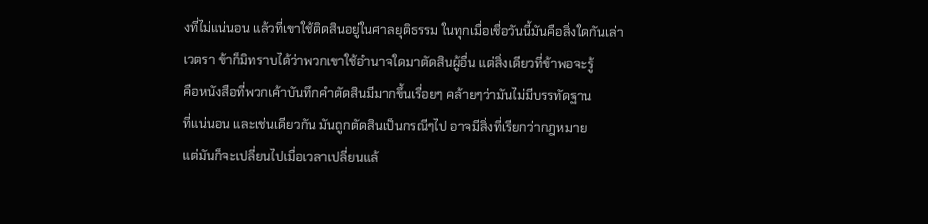งที่ไม่แน่นอน แล้วที่เขาใช้ติดสินอยู่ในศาลยุติธรรม ในทุกเมื่อเชื่อวันนี้มันคือสิ่งใดกันเล่า
เวตรา ข้าก็มิทราบได้ว่าพวกเขาใช้อำนาจใดมาตัดสินผู้อื่น แต่สิ่งเดียวที่ข้าพอจะรู้
คือหนังสือที่พวกเค้าบันทึกคำตัดสินมีมากขึ้นเรื่อยๆ คล้ายๆว่ามันไม่มีบรรทัดฐาน
ที่แน่นอน และเช่นเดียวกัน มันถูกตัดสินเป็นกรณีๆไป อาจมีสิ่งที่เรียกว่ากฎหมาย
แต่มันก็จะเปลี่ยนไปเมื่อเวลาเปลี่ยนแล้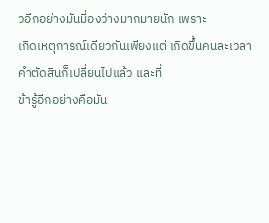วอีกอย่างมันมี่องว่างมากมายนัก เพราะ
เกิดเหตุการณ์เดียวกันเพียงแต่ เกิดขึ้นคนละเวลา คำตัดสินก็เปลี่ยนไปแล้ว และที่
ข้ารู้อีกอย่างคือมัน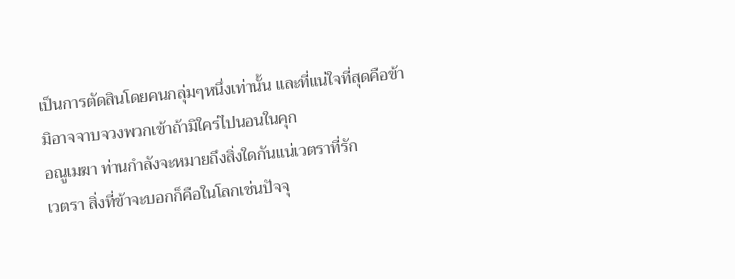เป็นการตัดสินโดยคนกลุ่มๆหนึ่งเท่านั้น และที่แน่ใจที่สุดคือข้า
มิอาจจาบจวงพวกเข้าถ้ามิใคร่ไปนอนในคุก
อณูเมฆา ท่านกำลังจะหมายถึงสิ่งใดกันแน่เวตราที่รัก
เวตรา สิ่งที่ข้าจะบอกก็คือในโลกเช่นปัจจุ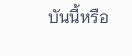บันนี้หรือ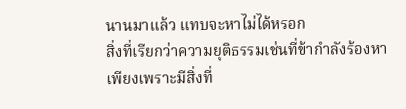นานมาแล้ว แทบจะหาไม่ได้หรอก
สิ่งที่เรียกว่าความยุติธรรมเช่นที่ข้ากำลังร้องหา
เพียงเพราะมีสิ่งที่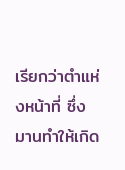เรียกว่าตำแห่งหน้าที่ ซึ่งมานทำให้เกิด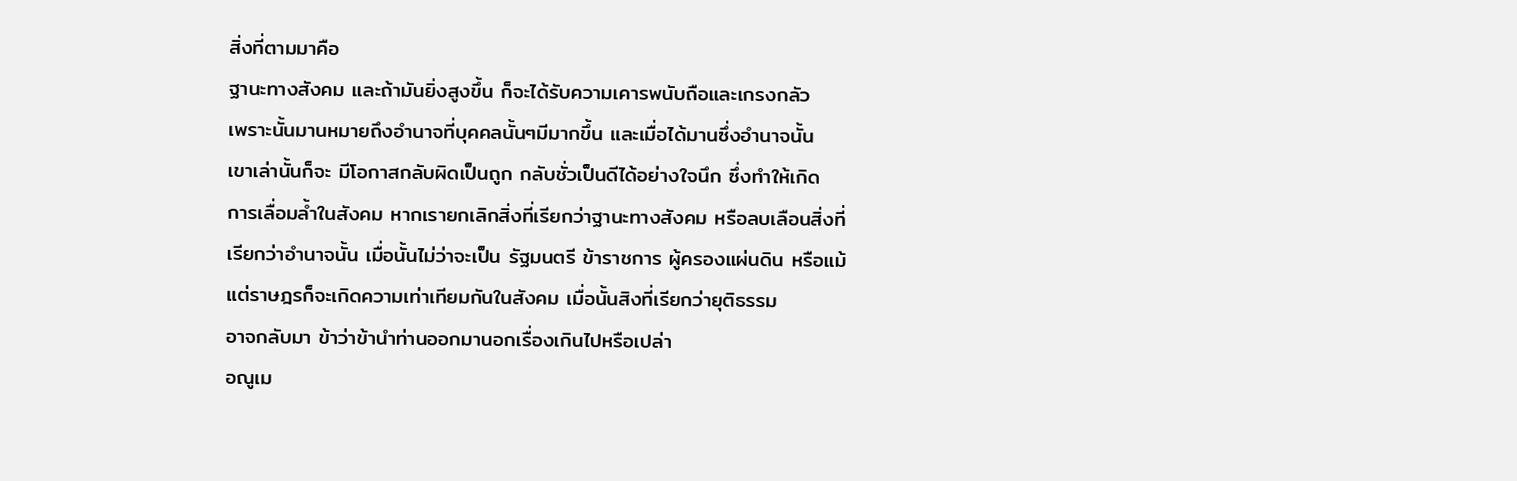สิ่งที่ตามมาคือ
ฐานะทางสังคม และถ้ามันยิ่งสูงขึ้น ก็จะได้รับความเคารพนับถือและเกรงกลัว
เพราะนั้นมานหมายถึงอำนาจที่บุคคลนั้นๆมีมากขึ้น และเมื่อได้มานซึ่งอำนาจนั้น
เขาเล่านั้นก็จะ มีโอกาสกลับผิดเป็นถูก กลับชั่วเป็นดีได้อย่างใจนึก ซึ่งทำให้เกิด
การเลื่อมล้ำในสังคม หากเรายกเลิกสิ่งที่เรียกว่าฐานะทางสังคม หรือลบเลือนสิ่งที่
เรียกว่าอำนาจนั้น เมื่อนั้นไม่ว่าจะเป็น รัฐมนตรี ข้าราชการ ผู้ครองแผ่นดิน หรือแม้
แต่ราษฎรก็จะเกิดความเท่าเทียมกันในสังคม เมื่อนั้นสิงที่เรียกว่ายุติธรรม
อาจกลับมา ข้าว่าข้านำท่านออกมานอกเรื่องเกินไปหรือเปล่า
อณูเม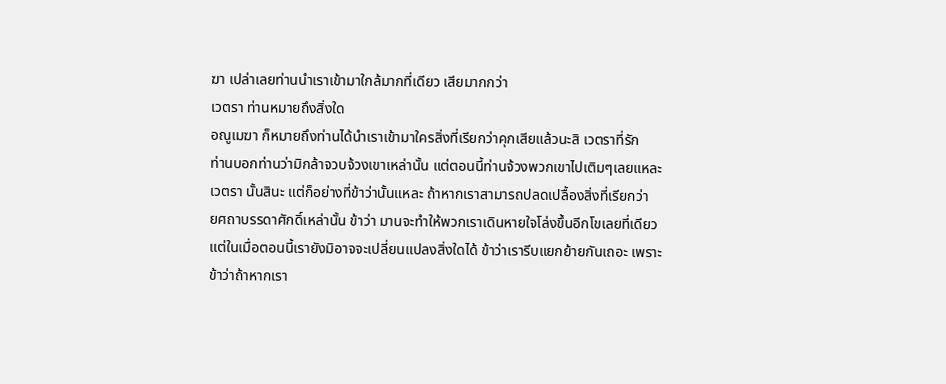ฆา เปล่าเลยท่านนำเราเข้ามาใกล้มากที่เดียว เสียมากกว่า
เวตรา ท่านหมายถึงสิ่งใด
อณูเมฆา ก็หมายถึงท่านได้นำเราเข้ามาใครสิ่งที่เรียกว่าคุกเสียแล้วนะสิ เวตราที่รัก
ท่านบอกท่านว่ามิกล้าจวบจ้วงเขาเหล่านั้น แต่ตอนนี้ท่านจ้วงพวกเขาไปเติมๆเลยแหละ
เวตรา นั้นสินะ แต่ก็อย่างที่ข้าว่านั้นแหละ ถ้าหากเราสามารถปลดเปลื้องสิ่งที่เรียกว่า
ยศถาบรรดาศักดิ์เหล่านั้น ข้าว่า มานจะทำให้พวกเราเดินหายใจโล่งขึ้นอีกโขเลยที่เดียว
แต่ในเมื่อตอนนี้เรายังมิอาจจะเปลี่ยนแปลงสิ่งใดได้ ข้าว่าเรารีบแยกย้ายกันเถอะ เพราะ
ข้าว่าถ้าหากเรา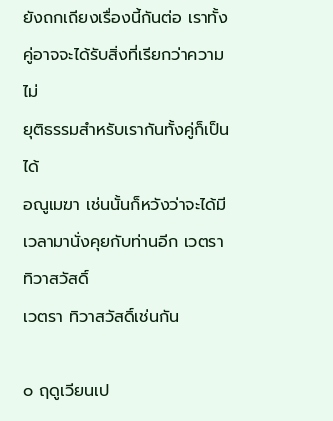ยังถกเถียงเรื่องนี้กันต่อ เราทั้งคู่อาจจะได้รับสิ่งที่เรียกว่าความไม่
ยุติธรรมสำหรับเรากันทั้งคู่ก็เป็นได้
อณูเมฆา เช่นนั้นก็หวังว่าจะได้มีเวลามานั่งคุยกับท่านอีก เวตรา ทิวาสวัสดิ์
เวตรา ทิวาสวัสดิ์เช่นกัน

๐ ฤดูเวียนเป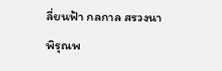ลี่ยนฟ้า กลกาล สรวงนา
พิรุณพ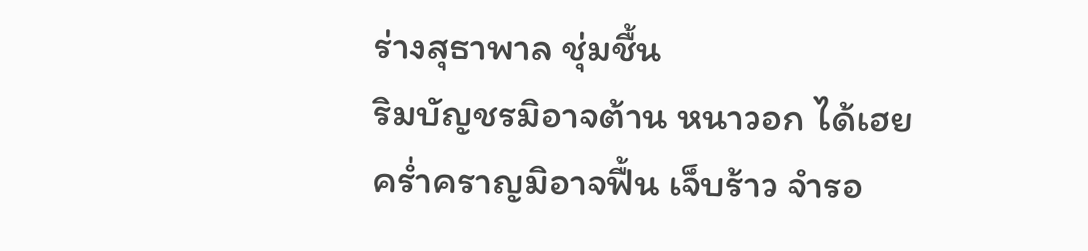ร่างสุธาพาล ชุ่มชื้น
ริมบัญชรมิอาจต้าน หนาวอก ได้เฮย
คร่ำคราญมิอาจฟื้น เจ็บร้าว จำรอ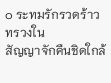๐ ระทมรักรวดร้าว ทรวงใน
สัญญาจักคืนชิดใกล้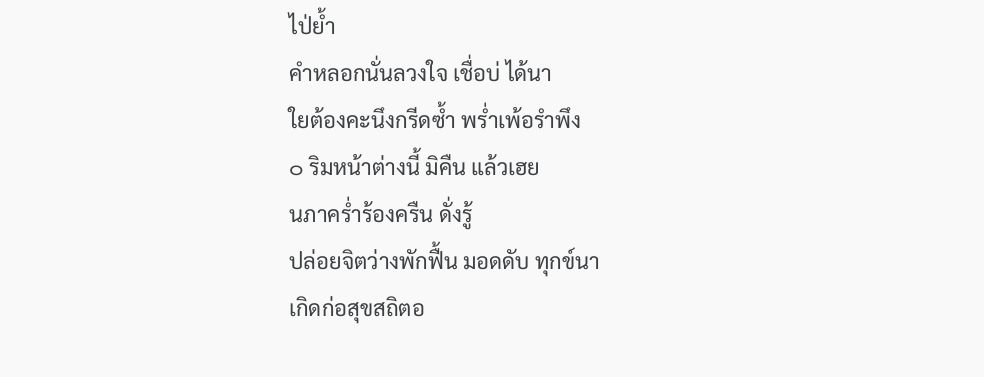ไป่ย้ำ
คำหลอกนั่นลวงใจ เชื่อบ่ ได้นา
ใยต้องคะนึงกรีดซ้ำ พร่ำเพ้อรำพึง
๐ ริมหน้าต่างนี้ มิคืน แล้วเฮย
นภาคร่ำร้องครืน ดั่งรู้
ปล่อยจิตว่างพักฟื้น มอดดับ ทุกข์นา
เกิดก่อสุขสถิตอ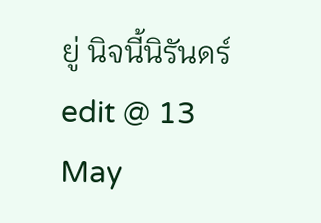ยู่ นิจนี้นิรันดร์
edit @ 13 May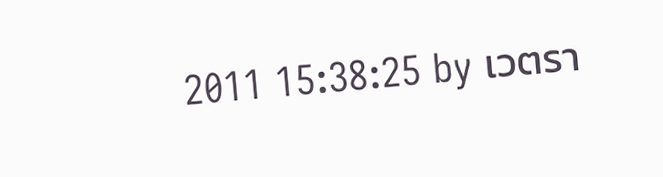2011 15:38:25 by เวตรา